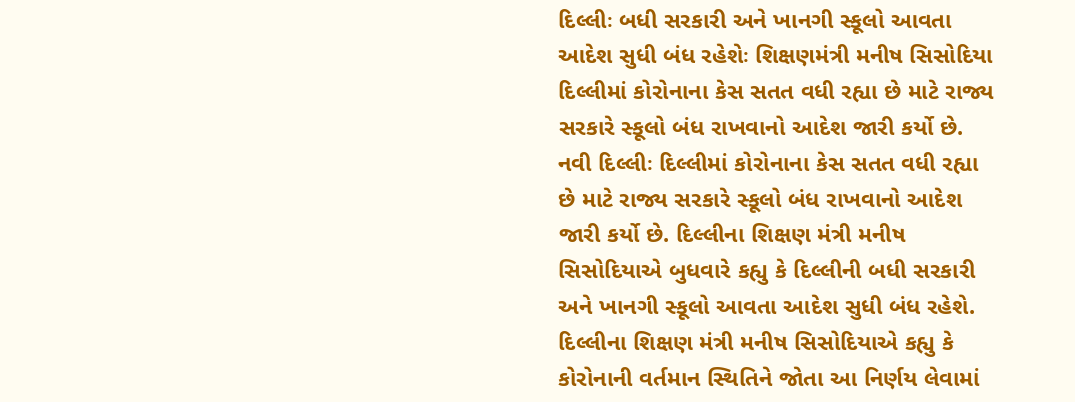દિલ્લીઃ બધી સરકારી અને ખાનગી સ્કૂલો આવતા આદેશ સુધી બંધ રહેશેઃ શિક્ષણમંત્રી મનીષ સિસોદિયા
દિલ્લીમાં કોરોનાના કેસ સતત વધી રહ્યા છે માટે રાજ્ય સરકારે સ્કૂલો બંધ રાખવાનો આદેશ જારી કર્યો છે.
નવી દિલ્લીઃ દિલ્લીમાં કોરોનાના કેસ સતત વધી રહ્યા છે માટે રાજ્ય સરકારે સ્કૂલો બંધ રાખવાનો આદેશ જારી કર્યો છે. દિલ્લીના શિક્ષણ મંત્રી મનીષ સિસોદિયાએ બુધવારે કહ્યુ કે દિલ્લીની બધી સરકારી અને ખાનગી સ્કૂલો આવતા આદેશ સુધી બંધ રહેશે. દિલ્લીના શિક્ષણ મંત્રી મનીષ સિસોદિયાએ કહ્યુ કે કોરોનાની વર્તમાન સ્થિતિને જોતા આ નિર્ણય લેવામાં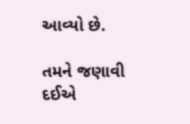આવ્યો છે.

તમને જણાવી દઈએ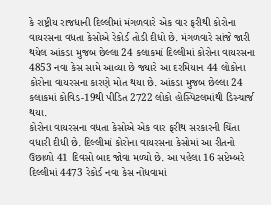કે રાષ્ટ્રીય રાજધાની દિલ્લીમાં મંગળવારે એક વાર ફરીથી કોરોના વાયરસના વધતા કેસોએ રેકોર્ડ તોડી દીધો છે. મંગળવારે સાંજે જારી થયેલ આંકડા મુજબ છેલ્લા 24 કલાકમાં દિલ્લીમાં કોરોના વાયરસના 4853 નવા કેસ સામે આવ્યા છે જ્યારે આ દરમિયાન 44 લોકોના કોરોના વાયરસના કારણે મોત થયા છે. આંકડા મુજબ છેલ્લા 24 કલાકમાં કોવિડ-19થી પીડિત 2722 લોકો હોસ્પિટલમાંથી ડિસ્ચાર્જ થયા.
કોરોના વાયરસના વધતા કેસોએ એક વાર ફરીથ સરકારની ચિંતા વધારી દીધી છે. દિલ્લીમાં કોરોના વાયરસના કેસોમાં આ રીતનો ઉછાળો 41 દિવસો બાદ જોવા મળ્યો છે. આ પહેલા 16 સપ્ટેમ્બરે દિલ્લીમાં 4473 રેકોર્ડ નવા કેસ નોંધવામાં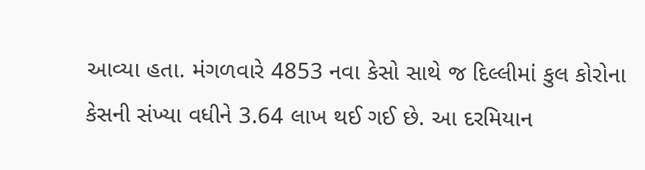આવ્યા હતા. મંગળવારે 4853 નવા કેસો સાથે જ દિલ્લીમાં કુલ કોરોના કેસની સંખ્યા વધીને 3.64 લાખ થઈ ગઈ છે. આ દરમિયાન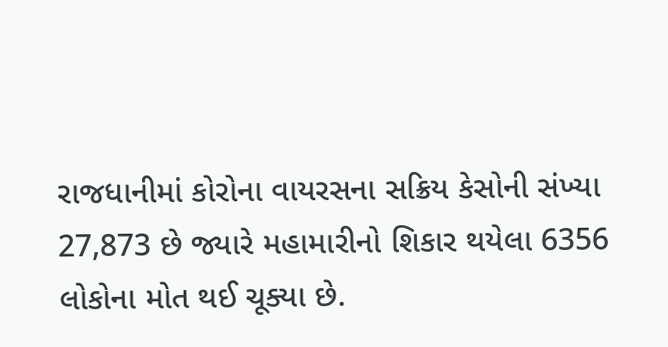રાજધાનીમાં કોરોના વાયરસના સક્રિય કેસોની સંખ્યા 27,873 છે જ્યારે મહામારીનો શિકાર થયેલા 6356 લોકોના મોત થઈ ચૂક્યા છે.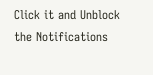Click it and Unblock the Notifications